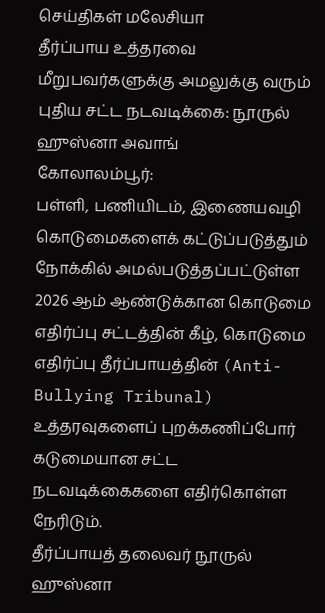செய்திகள் மலேசியா
தீர்ப்பாய உத்தரவை மீறுபவர்களுக்கு அமலுக்கு வரும் புதிய சட்ட நடவடிக்கை: நூருல் ஹுஸ்னா அவாங்
கோலாலம்பூர்:
பள்ளி, பணியிடம், இணையவழி கொடுமைகளைக் கட்டுப்படுத்தும் நோக்கில் அமல்படுத்தப்பட்டுள்ள 2026 ஆம் ஆண்டுக்கான கொடுமை எதிர்ப்பு சட்டத்தின் கீழ், கொடுமை எதிர்ப்பு தீர்ப்பாயத்தின் (Anti-Bullying Tribunal) உத்தரவுகளைப் புறக்கணிப்போர் கடுமையான சட்ட நடவடிக்கைகளை எதிர்கொள்ள நேரிடும்.
தீர்ப்பாயத் தலைவர் நூருல் ஹுஸ்னா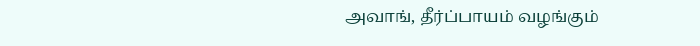அவாங், தீர்ப்பாயம் வழங்கும்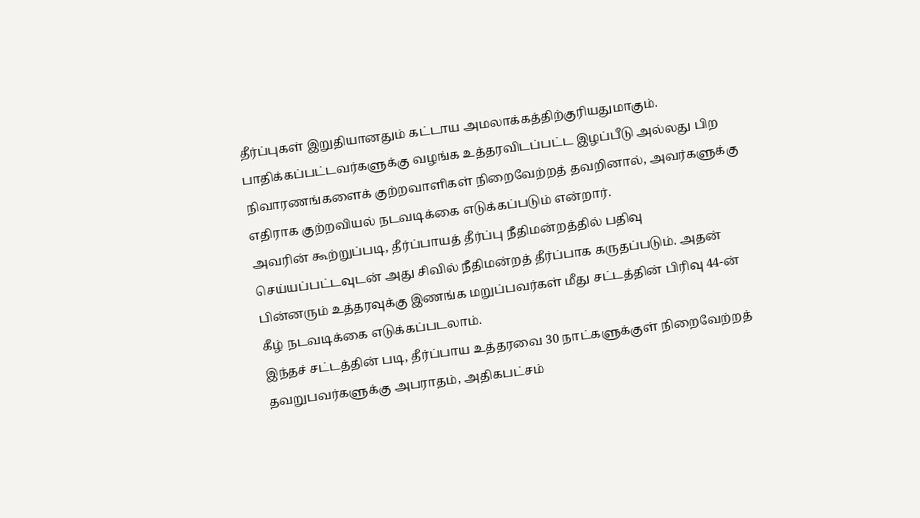தீர்ப்புகள் இறுதியானதும் கட்டாய அமலாக்கத்திற்குரியதுமாகும். பாதிக்கப்பட்டவர்களுக்கு வழங்க உத்தரவிடப்பட்ட இழப்பீடு அல்லது பிற நிவாரணங்களைக் குற்றவாளிகள் நிறைவேற்றத் தவறினால், அவர்களுக்கு எதிராக குற்றவியல் நடவடிக்கை எடுக்கப்படும் என்றார்.
அவரின் கூற்றுப்படி, தீர்ப்பாயத் தீர்ப்பு நீதிமன்றத்தில் பதிவு செய்யப்பட்டவுடன் அது சிவில் நீதிமன்றத் தீர்ப்பாக கருதப்படும். அதன் பின்னரும் உத்தரவுக்கு இணங்க மறுப்பவர்கள் மீது சட்டத்தின் பிரிவு 44-ன் கீழ் நடவடிக்கை எடுக்கப்படலாம்.
இந்தச் சட்டத்தின் படி, தீர்ப்பாய உத்தரவை 30 நாட்களுக்குள் நிறைவேற்றத் தவறுபவர்களுக்கு அபராதம், அதிகபட்சம்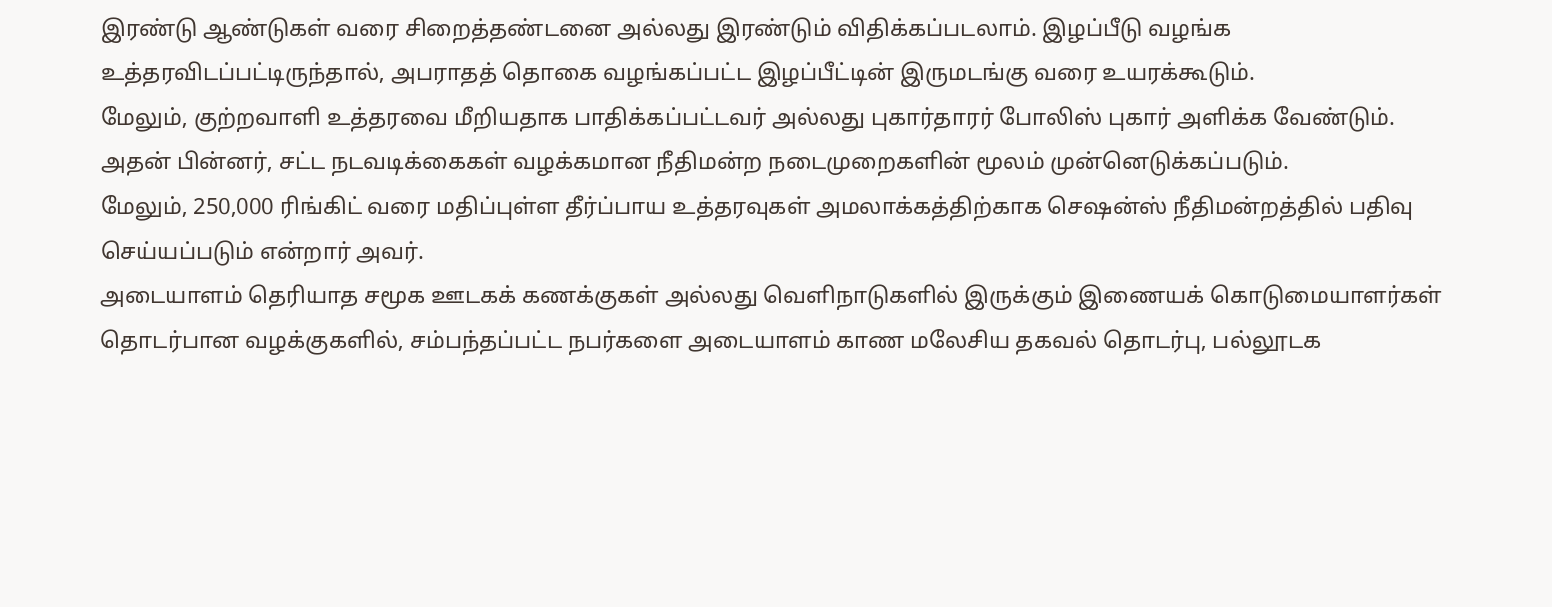இரண்டு ஆண்டுகள் வரை சிறைத்தண்டனை அல்லது இரண்டும் விதிக்கப்படலாம். இழப்பீடு வழங்க உத்தரவிடப்பட்டிருந்தால், அபராதத் தொகை வழங்கப்பட்ட இழப்பீட்டின் இருமடங்கு வரை உயரக்கூடும்.
மேலும், குற்றவாளி உத்தரவை மீறியதாக பாதிக்கப்பட்டவர் அல்லது புகார்தாரர் போலிஸ் புகார் அளிக்க வேண்டும். அதன் பின்னர், சட்ட நடவடிக்கைகள் வழக்கமான நீதிமன்ற நடைமுறைகளின் மூலம் முன்னெடுக்கப்படும்.
மேலும், 250,000 ரிங்கிட் வரை மதிப்புள்ள தீர்ப்பாய உத்தரவுகள் அமலாக்கத்திற்காக செஷன்ஸ் நீதிமன்றத்தில் பதிவு செய்யப்படும் என்றார் அவர்.
அடையாளம் தெரியாத சமூக ஊடகக் கணக்குகள் அல்லது வெளிநாடுகளில் இருக்கும் இணையக் கொடுமையாளர்கள் தொடர்பான வழக்குகளில், சம்பந்தப்பட்ட நபர்களை அடையாளம் காண மலேசிய தகவல் தொடர்பு, பல்லூடக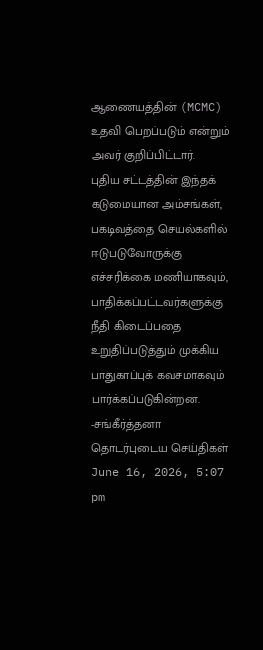ஆணையத்தின் (MCMC) உதவி பெறப்படும் என்றும் அவர் குறிப்பிட்டார்.
புதிய சட்டத்தின் இந்தக் கடுமையான அம்சங்கள், பகடிவத்தை செயல்களில் ஈடுபடுவோருக்கு எச்சரிக்கை மணியாகவும், பாதிக்கப்பட்டவர்களுக்கு நீதி கிடைப்பதை உறுதிப்படுத்தும் முக்கிய பாதுகாப்புக் கவசமாகவும் பார்க்கப்படுகின்றன.
-சங்கீர்த்தனா
தொடர்புடைய செய்திகள்
June 16, 2026, 5:07 pm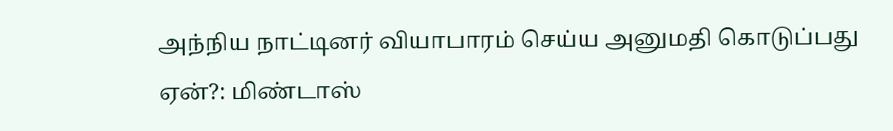அந்நிய நாட்டினர் வியாபாரம் செய்ய அனுமதி கொடுப்பது ஏன்?: மிண்டாஸ்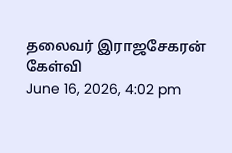தலைவர் இராஜசேகரன் கேள்வி
June 16, 2026, 4:02 pm